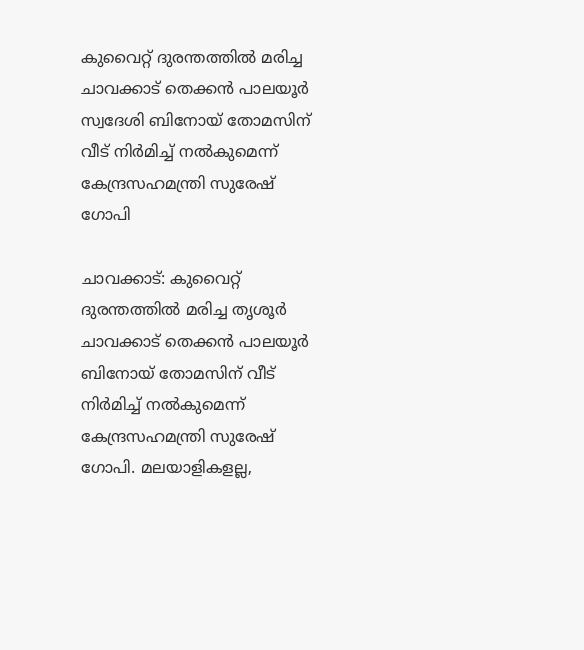കുവൈറ്റ് ദുരന്തത്തിൽ മരിച്ച ചാവക്കാട് തെക്കൻ പാലയൂർ സ്വദേശി ബിനോയ്‌ തോമസിന് വീട് നിർമിച്ച് നൽകുമെന്ന് കേന്ദ്രസഹമന്ത്രി സുരേഷ് ഗോപി

ചാവക്കാട്: കുവൈറ്റ് ദുരന്തത്തിൽ മരിച്ച തൃശൂർ ചാവക്കാട് തെക്കൻ പാലയൂർ ബിനോയ്‌ തോമസിന് വീട് നിർമിച്ച് നൽകുമെന്ന് കേന്ദ്രസഹമന്ത്രി സുരേഷ് ഗോപി. മലയാളികളല്ല,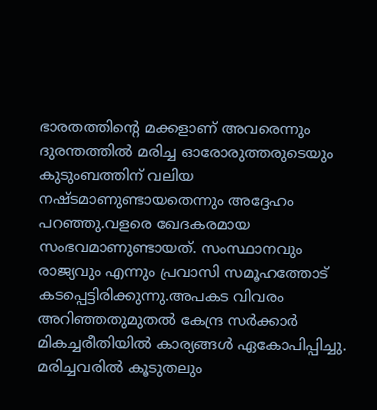ഭാരതത്തിന്റെ മക്കളാണ് അവരെന്നും ദുരന്തത്തിൽ മരിച്ച ഓരോരുത്തരുടെയും കുടുംബത്തിന് വലിയ നഷ്ടമാണുണ്ടായതെന്നും അദ്ദേഹം പറഞ്ഞു.വളരെ ഖേദകരമായ സംഭവമാണുണ്ടായത്. സംസ്ഥാനവും രാജ്യവും എന്നും പ്രവാസി സമൂഹത്തോട് കടപ്പെട്ടിരിക്കുന്നു.അപകട വിവരം അറിഞ്ഞതുമുതൽ കേന്ദ്ര സർക്കാർ മികച്ചരീതിയിൽ കാര്യങ്ങൾ ഏകോപിപ്പിച്ചു. മരിച്ചവരിൽ കൂടുതലും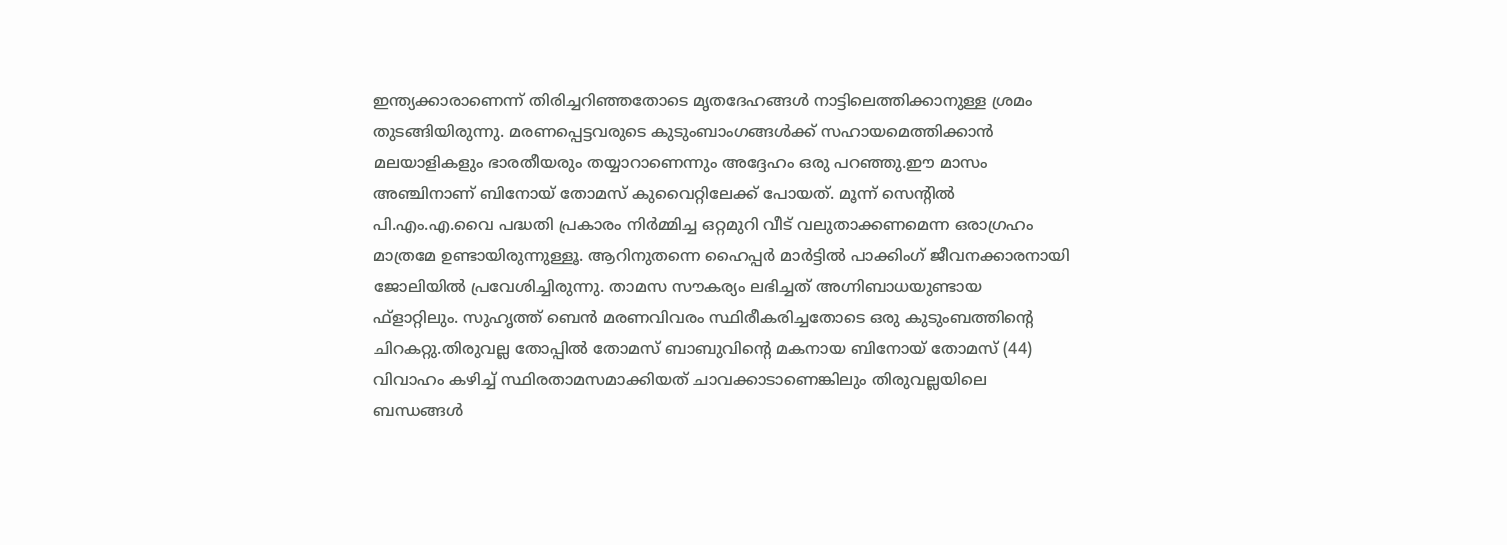ഇന്ത്യക്കാരാണെന്ന് തിരിച്ചറിഞ്ഞതോടെ മൃതദേഹങ്ങൾ നാട്ടിലെത്തിക്കാനുള്ള ശ്രമം തുടങ്ങിയിരുന്നു. മരണപ്പെട്ടവരുടെ കുടുംബാംഗങ്ങൾക്ക് സഹായമെത്തിക്കാൻ മലയാളികളും ഭാരതീയരും തയ്യാറാണെന്നും അദ്ദേഹം ഒരു പറഞ്ഞു.ഈ മാസം അഞ്ചിനാണ് ബിനോയ്‌ തോമസ്‌ കുവൈറ്റിലേക്ക് പോയത്. മൂന്ന് സെന്റിൽ പി.എം.എ.വൈ പദ്ധതി പ്രകാരം നിർമ്മിച്ച ഒറ്റമുറി വീട് വലുതാക്കണമെന്ന ഒരാഗ്രഹം മാത്രമേ ഉണ്ടായിരുന്നുള്ളൂ. ആറിനുതന്നെ ഹൈപ്പർ മാർട്ടിൽ പാക്കിംഗ് ജീവനക്കാരനായി ജോലിയിൽ പ്രവേശിച്ചിരുന്നു. താമസ സൗകര്യം ലഭിച്ചത് അഗ്നിബാധയുണ്ടായ ഫ്ളാറ്റിലും. സുഹൃത്ത് ബെൻ മരണവിവരം സ്ഥിരീകരിച്ചതോടെ ഒരു കുടുംബത്തിന്റെ ചിറകറ്റു.തിരുവല്ല തോപ്പിൽ തോമസ് ബാബുവിന്റെ മകനായ ബിനോയ് തോമസ് (44) വിവാഹം കഴിച്ച് സ്ഥിരതാമസമാക്കിയത് ചാവക്കാടാണെങ്കിലും തിരുവല്ലയിലെ ബന്ധങ്ങൾ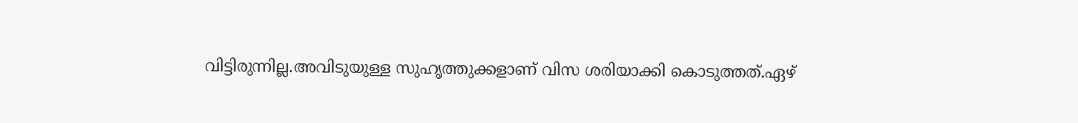വിട്ടിരുന്നില്ല.അവിടുയുള്ള സുഹൃത്തുക്കളാണ് വിസ ശരിയാക്കി കൊടുത്തത്.ഏഴ്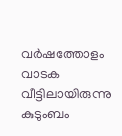വർഷത്തോളം വാടക വീട്ടിലായിരുന്നു കുടുംബം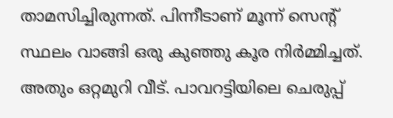താമസിച്ചിരുന്നത്. പിന്നീടാണ് മൂന്ന് സെന്റ് സ്ഥലം വാങ്ങി ഒരു കുഞ്ഞു കൂര നിർമ്മിച്ചത്. അതും ഒറ്റമുറി വീട്. പാവറട്ടിയിലെ ചെരുപ്പ്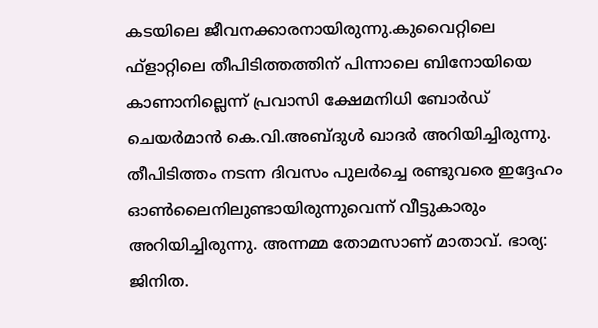കടയിലെ ജീവനക്കാരനായിരുന്നു.കുവൈറ്റിലെ ഫ്ളാറ്റിലെ തീപിടിത്തത്തിന് പിന്നാലെ ബിനോയിയെ കാണാനില്ലെന്ന് പ്രവാസി ക്ഷേമനിധി ബോർഡ് ചെയർമാൻ കെ.വി.അബ്ദുൾ ഖാദർ അറിയിച്ചിരുന്നു. തീപിടിത്തം നടന്ന ദിവസം പുലർച്ചെ രണ്ടുവരെ ഇദ്ദേഹം ഓൺലൈനിലുണ്ടായിരുന്നുവെന്ന് വീട്ടുകാരും അറിയിച്ചിരുന്നു. അന്നമ്മ തോമസാണ് മാതാവ്. ഭാര്യ: ജിനിത.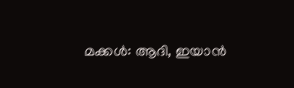മക്കൾ: ആദി, ഇയാൻ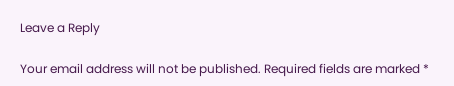Leave a Reply

Your email address will not be published. Required fields are marked *